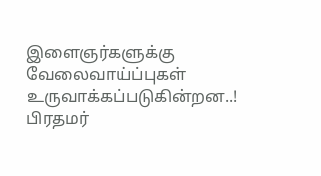இளைஞர்களுக்கு வேலைவாய்ப்புகள் உருவாக்கப்படுகின்றன..! பிரதமர்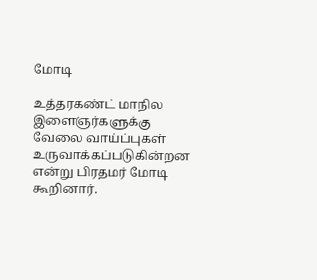மோடி

உத்தரகண்ட் மாநில இளைஞர்களுக்கு வேலை வாய்ப்புகள் உருவாக்கப்படுகின்றன என்று பிரதமர் மோடி கூறினார்.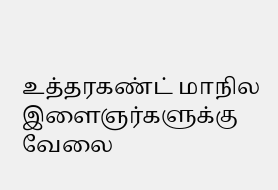உத்தரகண்ட் மாநில இளைஞர்களுக்கு வேலை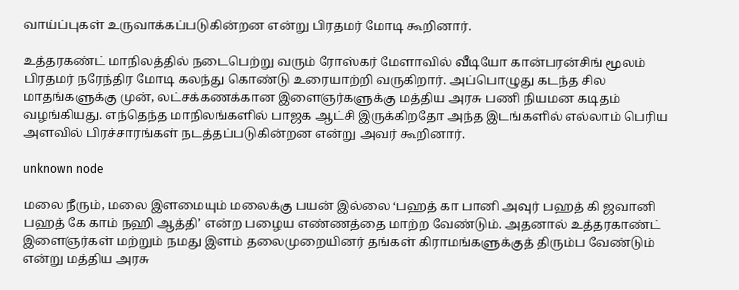வாய்ப்புகள் உருவாக்கப்படுகின்றன என்று பிரதமர் மோடி கூறினார்.

உத்தரகண்ட் மாநிலத்தில் நடைபெற்று வரும் ரோஸ்கர் மேளாவில் வீடியோ கான்பரன்சிங் மூலம் பிரதமர் நரேந்திர மோடி கலந்து கொண்டு உரையாற்றி வருகிறார். அப்பொழுது கடந்த சில மாதங்களுக்கு முன், லட்சக்கணக்கான இளைஞர்களுக்கு மத்திய அரசு பணி நியமன கடிதம் வழங்கியது. எந்தெந்த மாநிலங்களில் பாஜக ஆட்சி இருக்கிறதோ அந்த இடங்களில் எல்லாம் பெரிய அளவில் பிரச்சாரங்கள் நடத்தப்படுகின்றன என்று அவர் கூறினார்.

unknown node

மலை நீரும், மலை இளமையும் மலைக்கு பயன் இல்லை ‘பஹத் கா பானி அவுர் பஹத் கி ஜவானி பஹத் கே காம் நஹி ஆத்தி’ என்ற பழைய எண்ணத்தை மாற்ற வேண்டும். அதனால் உத்தரகாண்ட் இளைஞர்கள் மற்றும் நமது இளம் தலைமுறையினர் தங்கள் கிராமங்களுக்குத் திரும்ப வேண்டும் என்று மத்திய அரசு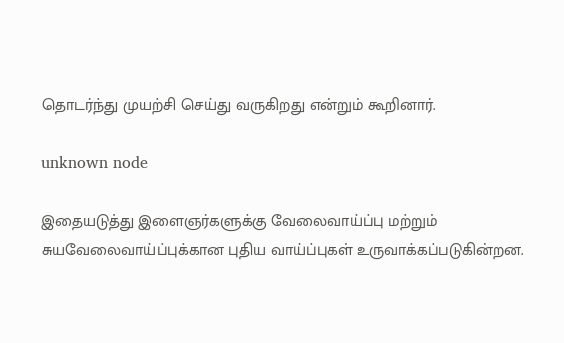தொடர்ந்து முயற்சி செய்து வருகிறது என்றும் கூறினார்.

unknown node

இதையடுத்து இளைஞர்களுக்கு வேலைவாய்ப்பு மற்றும் சுயவேலைவாய்ப்புக்கான புதிய வாய்ப்புகள் உருவாக்கப்படுகின்றன.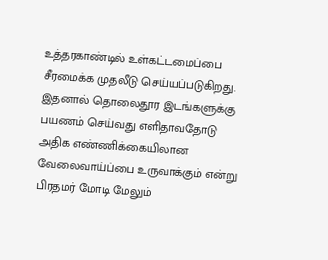உத்தரகாண்டில் உள்கட்டமைப்பை சீரமைக்க முதலீடு செய்யப்படுகிறது. இதனால் தொலைதூர இடங்களுக்கு பயணம் செய்வது எளிதாவதோடு அதிக எண்ணிக்கையிலான வேலைவாய்ப்பை உருவாக்கும் என்று பிரதமர் மோடி மேலும்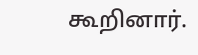கூறினார்.